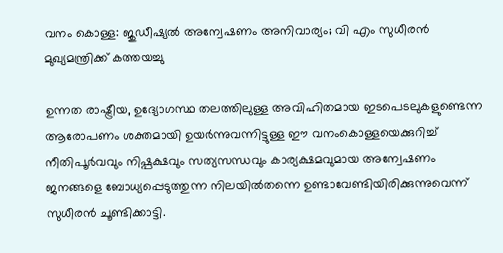വനം കൊള്ള: ജുഡീഷ്യല്‍ അന്വേഷണം അനിവാര്യം; വി എം സുധീരന്‍ മുഖ്യമന്ത്രിക്ക് കത്തയച്ചു

ഉന്നത രാഷ്ട്രീയ, ഉദ്യോഗസ്ഥ തലത്തിലുള്ള അവിഹിതമായ ഇടപെടലുകളുണ്ടെന്ന ആരോപണം ശക്തമായി ഉയര്‍ന്നുവന്നിട്ടുള്ള ഈ വനംകൊള്ളയെക്കുറിച്ച് നീതിപൂര്‍വവും നിഷ്പക്ഷവും സത്യസന്ധവും കാര്യക്ഷമവുമായ അന്വേഷണം ജനങ്ങളെ ബോധ്യപ്പെടുത്തുന്ന നിലയില്‍തന്നെ ഉണ്ടാവേണ്ടിയിരിക്കുന്നുവെന്ന് സുധീരന്‍ ചൂണ്ടിക്കാട്ടി.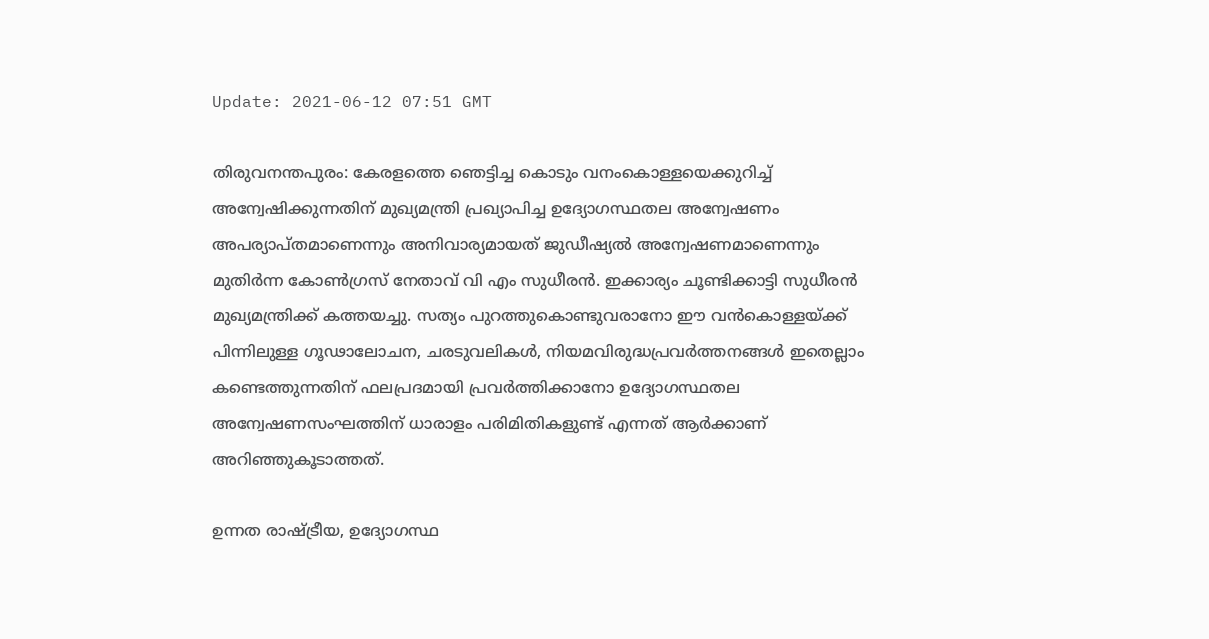Update: 2021-06-12 07:51 GMT

തിരുവനന്തപുരം: കേരളത്തെ ഞെട്ടിച്ച കൊടും വനംകൊള്ളയെക്കുറിച്ച് അന്വേഷിക്കുന്നതിന് മുഖ്യമന്ത്രി പ്രഖ്യാപിച്ച ഉദ്യോഗസ്ഥതല അന്വേഷണം അപര്യാപ്തമാണെന്നും അനിവാര്യമായത് ജുഡീഷ്യല്‍ അന്വേഷണമാണെന്നും മുതിര്‍ന്ന കോണ്‍ഗ്രസ് നേതാവ് വി എം സുധീരന്‍. ഇക്കാര്യം ചൂണ്ടിക്കാട്ടി സുധീരന്‍ മുഖ്യമന്ത്രിക്ക് കത്തയച്ചു. സത്യം പുറത്തുകൊണ്ടുവരാനോ ഈ വന്‍കൊള്ളയ്ക്ക് പിന്നിലുള്ള ഗൂഢാലോചന, ചരടുവലികള്‍, നിയമവിരുദ്ധപ്രവര്‍ത്തനങ്ങള്‍ ഇതെല്ലാം കണ്ടെത്തുന്നതിന് ഫലപ്രദമായി പ്രവര്‍ത്തിക്കാനോ ഉദ്യോഗസ്ഥതല അന്വേഷണസംഘത്തിന് ധാരാളം പരിമിതികളുണ്ട് എന്നത് ആര്‍ക്കാണ് അറിഞ്ഞുകൂടാത്തത്.

ഉന്നത രാഷ്ട്രീയ, ഉദ്യോഗസ്ഥ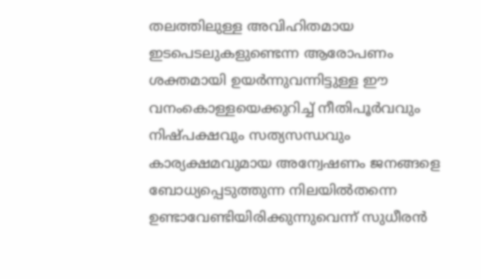തലത്തിലുള്ള അവിഹിതമായ ഇടപെടലുകളുണ്ടെന്ന ആരോപണം ശക്തമായി ഉയര്‍ന്നുവന്നിട്ടുള്ള ഈ വനംകൊള്ളയെക്കുറിച്ച് നീതിപൂര്‍വവും നിഷ്പക്ഷവും സത്യസന്ധവും കാര്യക്ഷമവുമായ അന്വേഷണം ജനങ്ങളെ ബോധ്യപ്പെടുത്തുന്ന നിലയില്‍തന്നെ ഉണ്ടാവേണ്ടിയിരിക്കുന്നുവെന്ന് സുധീരന്‍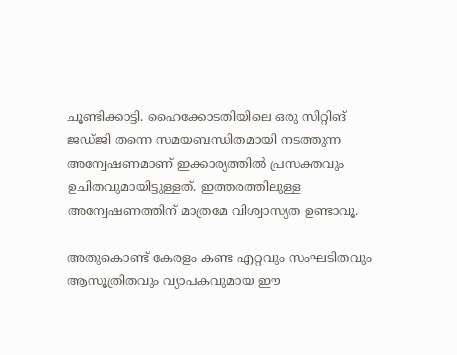ചൂണ്ടിക്കാട്ടി. ഹൈക്കോടതിയിലെ ഒരു സിറ്റിങ് ജഡ്ജി തന്നെ സമയബന്ധിതമായി നടത്തുന്ന അന്വേഷണമാണ് ഇക്കാര്യത്തില്‍ പ്രസക്തവും ഉചിതവുമായിട്ടുള്ളത്. ഇത്തരത്തിലുള്ള അന്വേഷണത്തിന് മാത്രമേ വിശ്വാസ്യത ഉണ്ടാവൂ.

അതുകൊണ്ട് കേരളം കണ്ട എറ്റവും സംഘടിതവും ആസൂത്രിതവും വ്യാപകവുമായ ഈ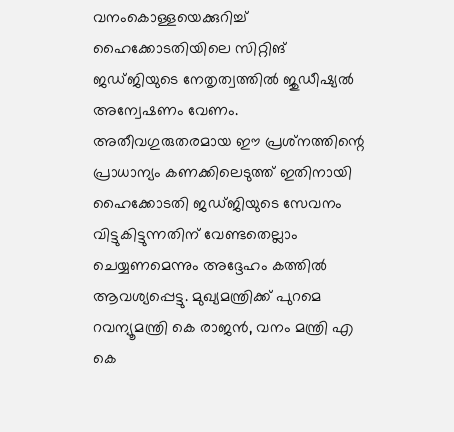വനംകൊള്ളയെക്കുറിച്ച് ഹൈക്കോടതിയിലെ സിറ്റിങ് ജഡ്ജിയുടെ നേതൃത്വത്തില്‍ ജുഡീഷ്യല്‍ അന്വേഷണം വേണം. അതീവഗുരുതരമായ ഈ പ്രശ്‌നത്തിന്റെ പ്രാധാന്യം കണക്കിലെടുത്ത് ഇതിനായി ഹൈക്കോടതി ജഡ്ജിയുടെ സേവനം വിട്ടുകിട്ടുന്നതിന് വേണ്ടതെല്ലാം ചെയ്യണമെന്നും അദ്ദേഹം കത്തില്‍ ആവശ്യപ്പെട്ടു. മുഖ്യമന്ത്രിക്ക് പുറമെ റവന്യൂമന്ത്രി കെ രാജന്‍, വനം മന്ത്രി എ കെ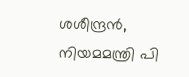ശശീന്ദ്രന്‍, നിയമമന്ത്രി പി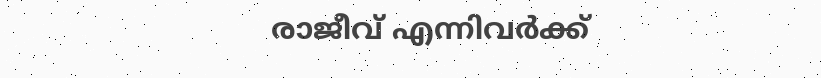രാജീവ് എന്നിവര്‍ക്ക്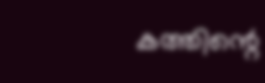കത്തിന്റെ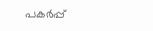പകര്‍പ്പ്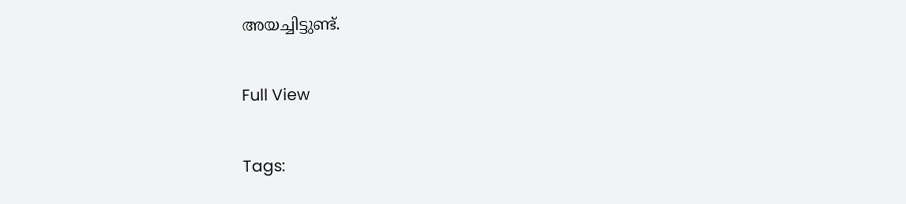അയച്ചിട്ടുണ്ട്.

Full View

Tags: